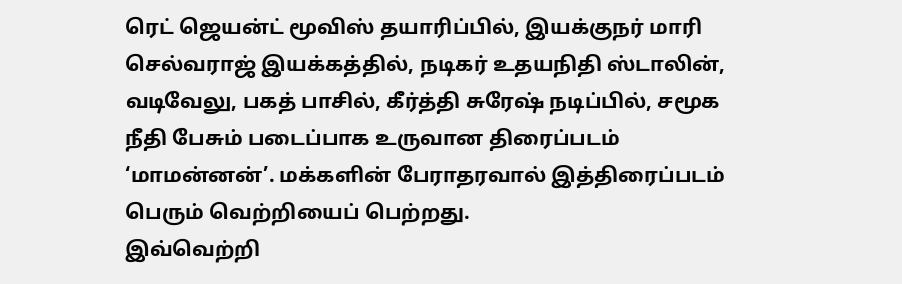ரெட் ஜெயன்ட் மூவிஸ் தயாரிப்பில், இயக்குநர் மாரி செல்வராஜ் இயக்கத்தில், நடிகர் உதயநிதி ஸ்டாலின், வடிவேலு, பகத் பாசில், கீர்த்தி சுரேஷ் நடிப்பில், சமூக நீதி பேசும் படைப்பாக உருவான திரைப்படம் ‘மாமன்னன்’. மக்களின் பேராதரவால் இத்திரைப்படம் பெரும் வெற்றியைப் பெற்றது.
இவ்வெற்றி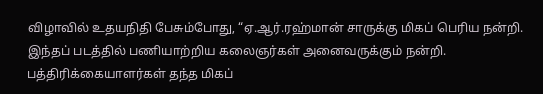விழாவில் உதயநிதி பேசும்போது, “ஏ.ஆர்.ரஹ்மான் சாருக்கு மிகப் பெரிய நன்றி. இந்தப் படத்தில் பணியாற்றிய கலைஞர்கள் அனைவருக்கும் நன்றி. பத்திரிக்கையாளர்கள் தந்த மிகப்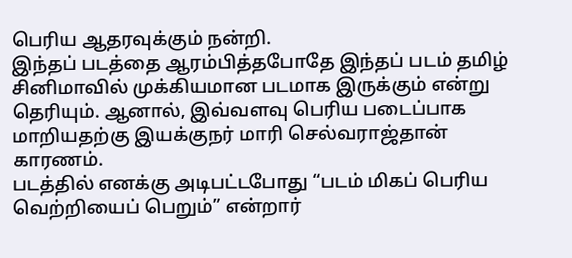பெரிய ஆதரவுக்கும் நன்றி.
இந்தப் படத்தை ஆரம்பித்தபோதே இந்தப் படம் தமிழ் சினிமாவில் முக்கியமான படமாக இருக்கும் என்று தெரியும். ஆனால், இவ்வளவு பெரிய படைப்பாக மாறியதற்கு இயக்குநர் மாரி செல்வராஜ்தான் காரணம்.
படத்தில் எனக்கு அடிபட்டபோது “படம் மிகப் பெரிய வெற்றியைப் பெறும்” என்றார்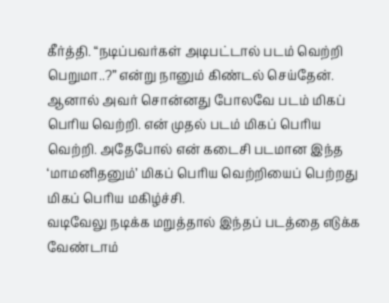கீர்த்தி. “நடிப்பவர்கள் அடிபட்டால் படம் வெற்றி பெறுமா..?” என்று நானும் கிண்டல் செய்தேன். ஆனால் அவர் சொன்னது போலவே படம் மிகப் பெரிய வெற்றி. என் முதல் படம் மிகப் பெரிய வெற்றி. அதேபோல் என் கடைசி படமான இந்த ‘மாமனிதனும்’ மிகப் பெரிய வெற்றியைப் பெற்றது மிகப் பெரிய மகிழ்ச்சி.
வடிவேலு நடிக்க மறுத்தால் இந்தப் படத்தை எடுக்க வேண்டாம்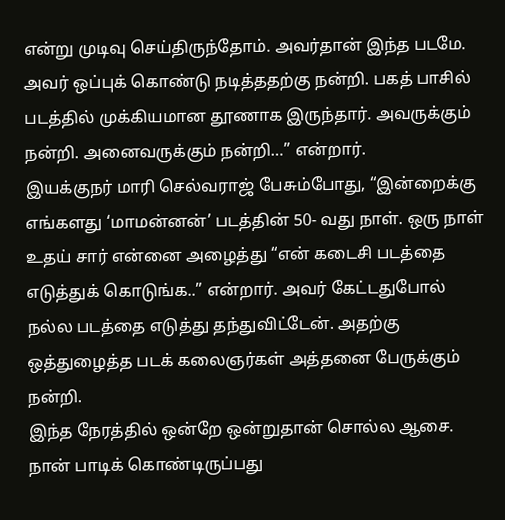என்று முடிவு செய்திருந்தோம். அவர்தான் இந்த படமே. அவர் ஒப்புக் கொண்டு நடித்ததற்கு நன்றி. பகத் பாசில் படத்தில் முக்கியமான தூணாக இருந்தார். அவருக்கும் நன்றி. அனைவருக்கும் நன்றி…” என்றார்.
இயக்குநர் மாரி செல்வராஜ் பேசும்போது, “இன்றைக்கு எங்களது ‘மாமன்னன்’ படத்தின் 50- வது நாள். ஒரு நாள் உதய் சார் என்னை அழைத்து “என் கடைசி படத்தை எடுத்துக் கொடுங்க..” என்றார். அவர் கேட்டதுபோல் நல்ல படத்தை எடுத்து தந்துவிட்டேன். அதற்கு ஒத்துழைத்த படக் கலைஞர்கள் அத்தனை பேருக்கும் நன்றி.
இந்த நேரத்தில் ஒன்றே ஒன்றுதான் சொல்ல ஆசை. நான் பாடிக் கொண்டிருப்பது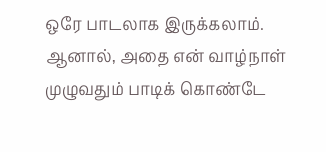ஒரே பாடலாக இருக்கலாம். ஆனால், அதை என் வாழ்நாள் முழுவதும் பாடிக் கொண்டே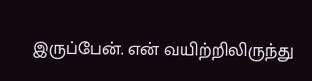இருப்பேன். என் வயிற்றிலிருந்து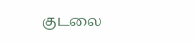குடலை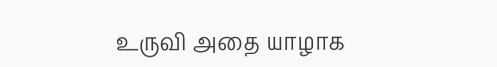உருவி அதை யாழாக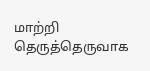மாற்றி தெருத்தெருவாக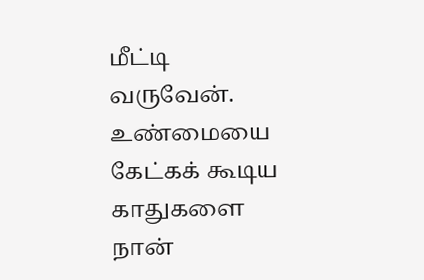மீட்டி வருவேன். உண்மையை கேட்கக் கூடிய காதுகளை நான்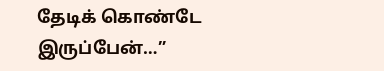தேடிக் கொண்டே இருப்பேன்…”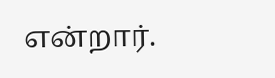என்றார்.